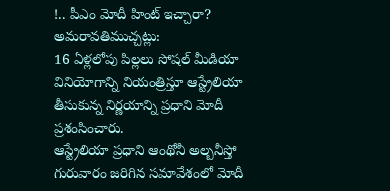!.. పీఎం మోదీ హింట్ ఇచ్చారా?
అమరావతిముచ్చట్లు:
16 ఏళ్లలోపు పిల్లలు సోషల్ మీడియా వినియోగాన్ని నియంత్రిస్తూ ఆస్ట్రేలియా తీసుకున్న నిర్ణయాన్ని ప్రధాని మోదీ ప్రశంసించారు.
ఆస్ట్రేలియా ప్రధాని ఆంథోనీ అల్బనీస్తో గురువారం జరిగిన సమావేశంలో మోదీ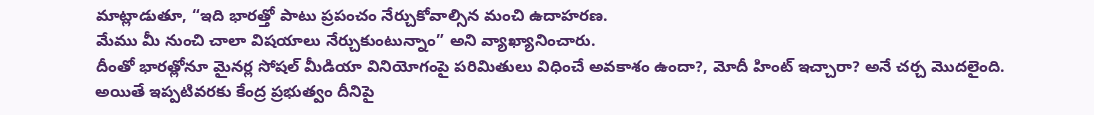మాట్లాడుతూ, “ఇది భారత్తో పాటు ప్రపంచం నేర్చుకోవాల్సిన మంచి ఉదాహరణ.
మేము మీ నుంచి చాలా విషయాలు నేర్చుకుంటున్నాం” అని వ్యాఖ్యానించారు.
దీంతో భారత్లోనూ మైనర్ల సోషల్ మీడియా వినియోగంపై పరిమితులు విధించే అవకాశం ఉందా?, మోదీ హింట్ ఇచ్చారా? అనే చర్చ మొదలైంది.
అయితే ఇప్పటివరకు కేంద్ర ప్రభుత్వం దీనిపై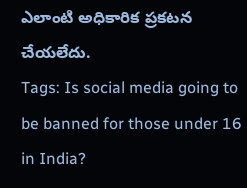ఎలాంటి అధికారిక ప్రకటన చేయలేదు.
Tags: Is social media going to be banned for those under 16 in India?